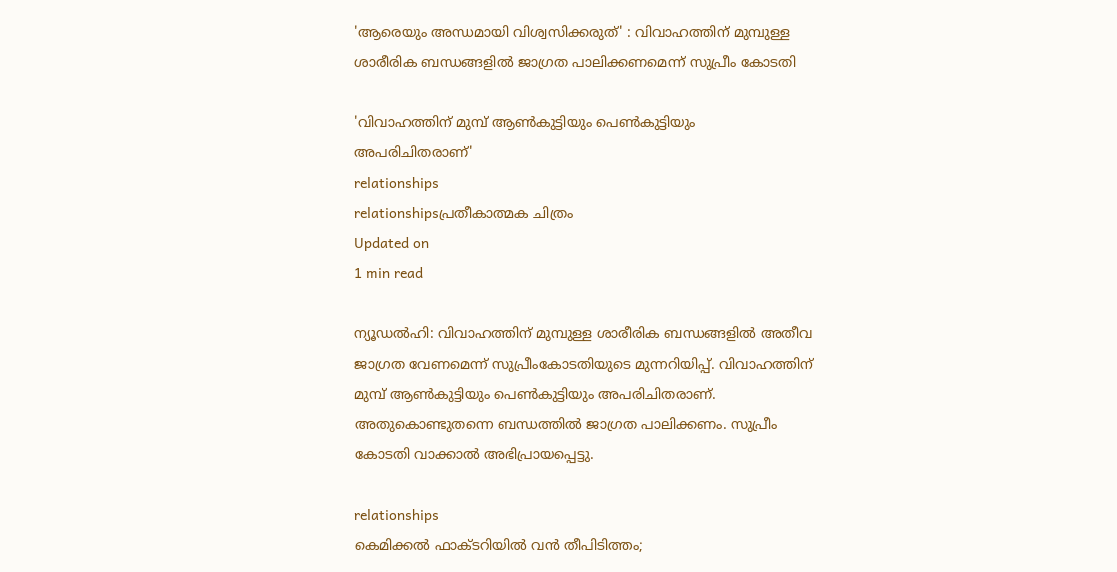'ആരെയും അന്ധമായി വിശ്വസിക്കരുത്' : വിവാഹത്തിന് മുമ്പുള്ള ശാരീരിക ബന്ധങ്ങളില്‍ ജാഗ്രത പാലിക്കണമെന്ന് സുപ്രീം കോടതി

'വിവാഹത്തിന് മുമ്പ് ആണ്‍കുട്ടിയും പെണ്‍കുട്ടിയും അപരിചിതരാണ്'
relationships
relationshipsപ്രതീകാത്മക ചിത്രം
Updated on
1 min read

ന്യൂഡല്‍ഹി: വിവാഹത്തിന് മുമ്പുള്ള ശാരീരിക ബന്ധങ്ങളില്‍ അതീവ ജാഗ്രത വേണമെന്ന് സുപ്രീംകോടതിയുടെ മുന്നറിയിപ്പ്. വിവാഹത്തിന് മുമ്പ് ആണ്‍കുട്ടിയും പെണ്‍കുട്ടിയും അപരിചിതരാണ്. അതുകൊണ്ടുതന്നെ ബന്ധത്തില്‍ ജാഗ്രത പാലിക്കണം. സുപ്രീം കോടതി വാക്കാല്‍ അഭിപ്രായപ്പെട്ടു.

relationships
കെമിക്കല്‍ ഫാക്ടറിയില്‍ വന്‍ തീപിടിത്തം;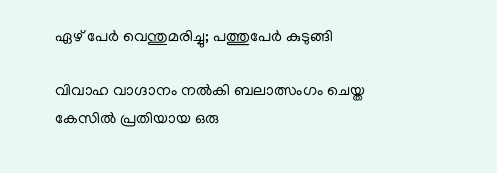ഏഴ് പേര്‍ വെന്തുമരിച്ചു; പത്തുപേര്‍ കുടുങ്ങി

വിവാഹ വാഗ്ദാനം നല്‍കി ബലാത്സംഗം ചെയ്ത കേസില്‍ പ്രതിയായ ഒരു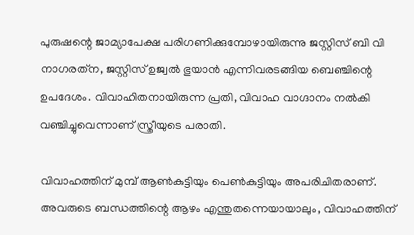പുരുഷന്റെ ജാമ്യാപേക്ഷ പരിഗണിക്കുമ്പോഴായിരുന്നു ജസ്റ്റിസ് ബി വി നാഗരത്‌ന, ജസ്റ്റിസ് ഉജ്വല്‍ ഭുയാന്‍ എന്നിവരടങ്ങിയ ബെഞ്ചിന്റെ ഉപദേശം. വിവാഹിതനായിരുന്ന പ്രതി, വിവാഹ വാഗ്ദാനം നല്‍കി വഞ്ചിച്ചുവെന്നാണ് സ്ത്രീയുടെ പരാതി.

വിവാഹത്തിന് മുമ്പ് ആണ്‍കുട്ടിയും പെണ്‍കുട്ടിയും അപരിചിതരാണ്. അവരുടെ ബന്ധത്തിന്റെ ആഴം എന്തുതന്നെയായാലും, വിവാഹത്തിന്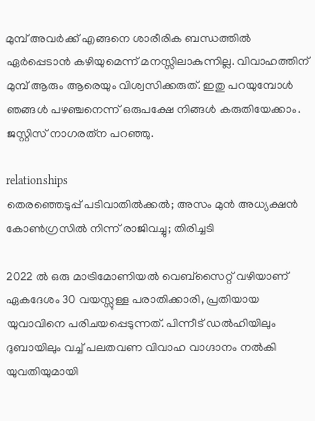മുമ്പ് അവര്‍ക്ക് എങ്ങനെ ശാരീരിക ബന്ധത്തില്‍ ഏര്‍പ്പെടാന്‍ കഴിയുമെന്ന് മനസ്സിലാകുന്നില്ല. വിവാഹത്തിന് മുമ്പ് ആരും ആരെയും വിശ്വസിക്കരുത്. ഇതു പറയുമ്പോള്‍ ഞങ്ങള്‍ പഴഞ്ചനെന്ന് ഒരുപക്ഷേ നിങ്ങള്‍ കരുതിയേക്കാം. ജസ്റ്റിസ് നാഗരത്‌ന പറഞ്ഞു.

relationships
തെരഞ്ഞെടുപ്പ് പടിവാതില്‍ക്കല്‍; അസം മുന്‍ അധ്യക്ഷന്‍ കോണ്‍ഗ്രസില്‍ നിന്ന് രാജിവച്ചു; തിരിച്ചടി

2022 ല്‍ ഒരു മാട്രിമോണിയല്‍ വെബ്സൈറ്റ് വഴിയാണ് ഏകദേശം 30 വയസ്സുള്ള പരാതിക്കാരി, പ്രതിയായ യുവാവിനെ പരിചയപ്പെടുന്നത്. പിന്നീട് ഡല്‍ഹിയിലും ദുബായിലും വച്ച് പലതവണ വിവാഹ വാഗ്ദാനം നല്‍കി യുവതിയുമായി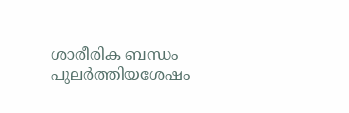ശാരീരിക ബന്ധം പുലര്‍ത്തിയശേഷം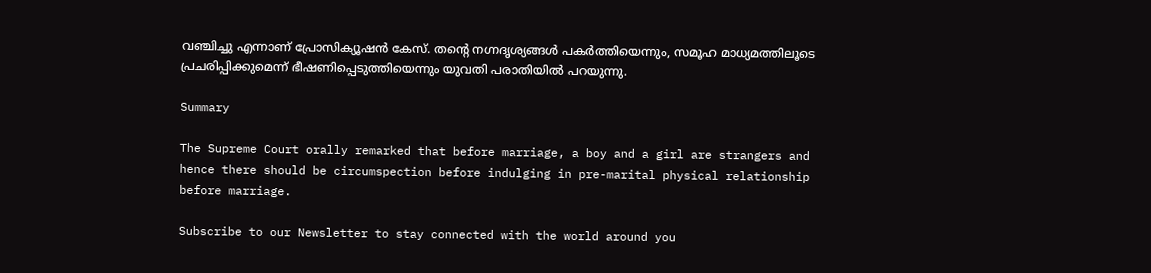വഞ്ചിച്ചു എന്നാണ് പ്രോസിക്യൂഷന്‍ കേസ്. തന്റെ നഗ്നദൃശ്യങ്ങള്‍ പകര്‍ത്തിയെന്നും, സമൂഹ മാധ്യമത്തിലൂടെ പ്രചരിപ്പിക്കുമെന്ന് ഭീഷണിപ്പെടുത്തിയെന്നും യുവതി പരാതിയില്‍ പറയുന്നു.

Summary

The Supreme Court orally remarked that before marriage, a boy and a girl are strangers and hence there should be circumspection before indulging in pre-marital physical relationship before marriage.

Subscribe to our Newsletter to stay connected with the world around you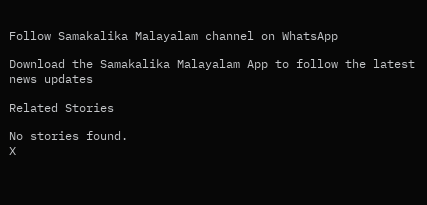Follow Samakalika Malayalam channel on WhatsApp

Download the Samakalika Malayalam App to follow the latest news updates

Related Stories

No stories found.
X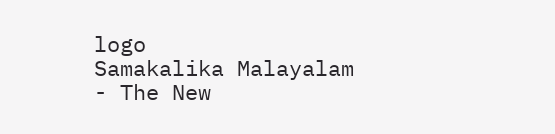logo
Samakalika Malayalam - The New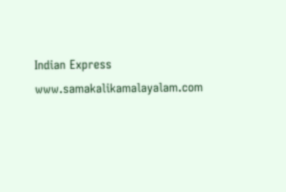Indian Express
www.samakalikamalayalam.com